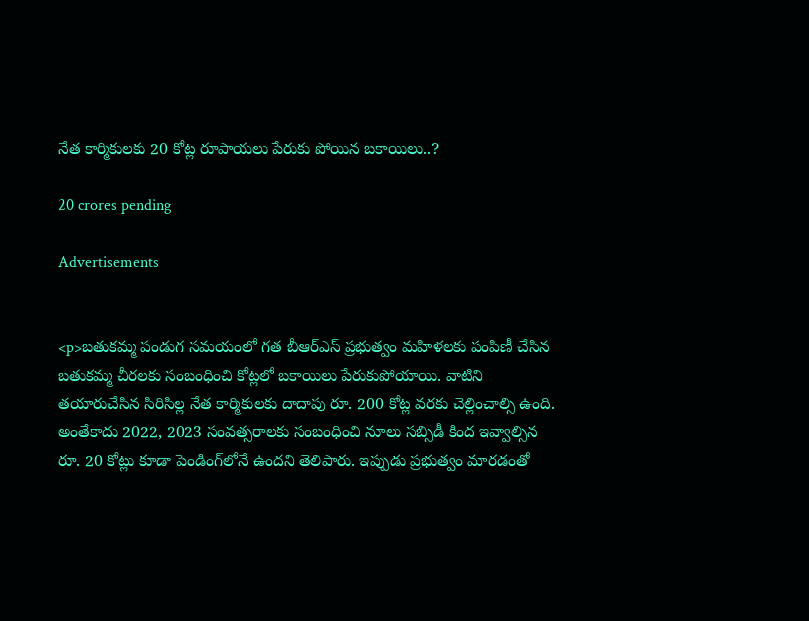నేత కార్మికులకు 20 కోట్ల రూపాయలు పేరుకు పోయిన బకాయిలు..?

20 crores pending

Advertisements


<p>బతుకమ్మ పండుగ సమయంలో గత బీఆర్ఎస్ ప్రభుత్వం మహిళలకు పంపిణీ చేసిన బతుకమ్మ చీరలకు సంబంధించి కోట్లలో బకాయిలు పేరుకుపోయాయి. వాటిని తయారుచేసిన సిరిసిల్ల నేత కార్మికులకు దాదాపు రూ. 200 కోట్ల వరకు చెల్లించాల్సి ఉంది. అంతేకాదు 2022, 2023 సంవత్సరాలకు సంబంధించి నూలు సబ్సిడీ కింద ఇవ్వాల్సిన రూ. 20 కోట్లు కూడా పెండింగ్‌లోనే ఉందని తెలిపారు. ఇప్పుడు ప్రభుత్వం మారడంతో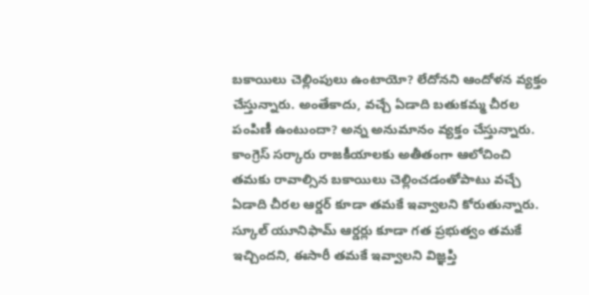బకాయిలు చెల్లింపులు ఉంటాయో? లేదోనని ఆందోళన వ్యక్తం చేస్తున్నారు. అంతేకాదు, వచ్చే ఏడాది బతుకమ్మ చీరల పంపిణీ ఉంటుందా? అన్న అనుమానం వ్యక్తం చేస్తున్నారు. కాంగ్రెస్ సర్కారు రాజకీయాలకు అతీతంగా ఆలోచించి తమకు రావాల్సిన బకాయిలు చెల్లించడంతోపాటు వచ్చే ఏడాది చీరల ఆర్డర్ కూడా తమకే ఇవ్వాలని కోరుతున్నారు. స్కూల్ యూనిఫామ్ ఆర్డర్లు కూడా గత ప్రభుత్వం తమకే ఇచ్చిందని, ఈసారీ తమకే ఇవ్వాలని విజ్ఞప్తి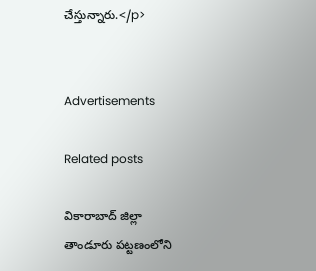చేస్తున్నారు.</p>


Advertisements

Related posts

వికారాబాద్ జిల్లా తాండూరు పట్టణంలోని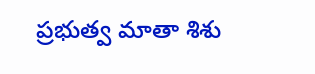ప్రభుత్వ మాతా శిశు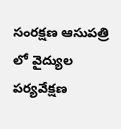సంరక్షణ ఆసుపత్రి లో వైద్యుల పర్యవేక్షణ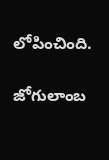లోపించింది.

జోగులాంబ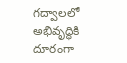గద్వాలలో అభివృద్ధికి దూరంగా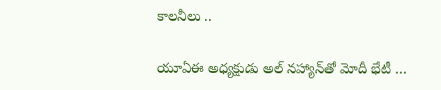కాలనీలు ..

యూఏఈ అధ్యక్షుడు అల్ నహ్యాన్‍తో మోదీ భేటీ …